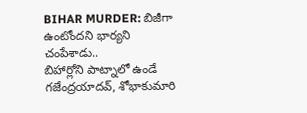BIHAR MURDER: బిజీగా ఉంటోందని భార్యని చంపేశాడు..
బిహార్లోని పాట్నాలో ఉండే గజేంద్రయాదవ్, శోభాకుమారి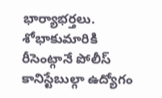భార్యాభర్తలు. శోభాకుమారికి రీసెంట్గానే పోలీస్ కానిస్టేబుల్గా ఉద్యోగం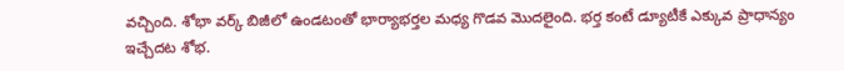వచ్చింది. శోభా వర్క్ బిజీలో ఉండటంతో భార్యాభర్తల మధ్య గొడవ మొదలైంది. భర్త కంటే డ్యూటీకే ఎక్కువ ప్రాధాన్యం ఇచ్చేదట శోభ.